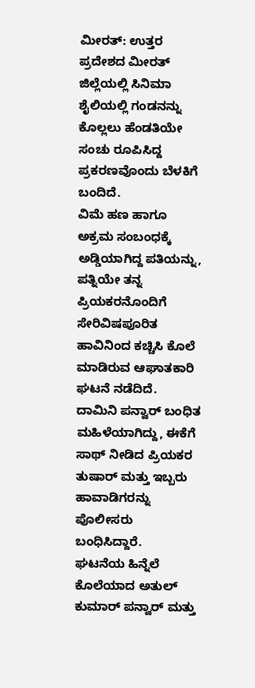ಮೀರತ್: ಉತ್ತರ ಪ್ರದೇಶದ ಮೀರತ್ ಜಿಲ್ಲೆಯಲ್ಲಿ ಸಿನಿಮಾ ಶೈಲಿಯಲ್ಲಿ ಗಂಡನನ್ನು ಕೊಲ್ಲಲು ಹೆಂಡತಿಯೇ ಸಂಚು ರೂಪಿಸಿದ್ದ ಪ್ರಕರಣವೊಂದು ಬೆಳಕಿಗೆ ಬಂದಿದೆ.
ವಿಮೆ ಹಣ ಹಾಗೂ ಅಕ್ರಮ ಸಂಬಂಧಕ್ಕೆ ಅಡ್ಡಿಯಾಗಿದ್ದ ಪತಿಯನ್ನು, ಪತ್ನಿಯೇ ತನ್ನ ಪ್ರಿಯಕರನೊಂದಿಗೆ ಸೇರಿವಿಷಪೂರಿತ ಹಾವಿನಿಂದ ಕಚ್ಚಿಸಿ ಕೊಲೆ ಮಾಡಿರುವ ಆಘಾತಕಾರಿ ಘಟನೆ ನಡೆದಿದೆ.
ದಾಮಿನಿ ಪನ್ವಾರ್ ಬಂಧಿತ ಮಹಿಳೆಯಾಗಿದ್ದು, ಈಕೆಗೆ ಸಾಥ್ ನೀಡಿದ ಪ್ರಿಯಕರ ತುಷಾರ್ ಮತ್ತು ಇಬ್ಬರು ಹಾವಾಡಿಗರನ್ನು ಪೊಲೀಸರು ಬಂಧಿಸಿದ್ದಾರೆ.
ಘಟನೆಯ ಹಿನ್ನೆಲೆ
ಕೊಲೆಯಾದ ಅತುಲ್ ಕುಮಾರ್ ಪನ್ವಾರ್ ಮತ್ತು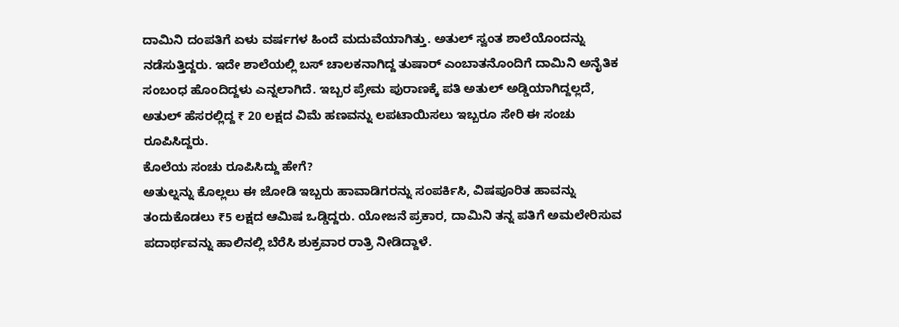ದಾಮಿನಿ ದಂಪತಿಗೆ ಏಳು ವರ್ಷಗಳ ಹಿಂದೆ ಮದುವೆಯಾಗಿತ್ತು. ಅತುಲ್ ಸ್ವಂತ ಶಾಲೆಯೊಂದನ್ನು ನಡೆಸುತ್ತಿದ್ದರು. ಇದೇ ಶಾಲೆಯಲ್ಲಿ ಬಸ್ ಚಾಲಕನಾಗಿದ್ದ ತುಷಾರ್ ಎಂಬಾತನೊಂದಿಗೆ ದಾಮಿನಿ ಅನೈತಿಕ ಸಂಬಂಧ ಹೊಂದಿದ್ದಳು ಎನ್ನಲಾಗಿದೆ. ಇಬ್ಬರ ಪ್ರೇಮ ಪುರಾಣಕ್ಕೆ ಪತಿ ಅತುಲ್ ಅಡ್ಡಿಯಾಗಿದ್ದಲ್ಲದೆ, ಅತುಲ್ ಹೆಸರಲ್ಲಿದ್ದ ₹ 20 ಲಕ್ಷದ ವಿಮೆ ಹಣವನ್ನು ಲಪಟಾಯಿಸಲು ಇಬ್ಬರೂ ಸೇರಿ ಈ ಸಂಚು ರೂಪಿಸಿದ್ದರು.
ಕೊಲೆಯ ಸಂಚು ರೂಪಿಸಿದ್ದು ಹೇಗೆ?
ಅತುಲ್ನನ್ನು ಕೊಲ್ಲಲು ಈ ಜೋಡಿ ಇಬ್ಬರು ಹಾವಾಡಿಗರನ್ನು ಸಂಪರ್ಕಿಸಿ, ವಿಷಪೂರಿತ ಹಾವನ್ನು ತಂದುಕೊಡಲು ₹5 ಲಕ್ಷದ ಆಮಿಷ ಒಡ್ಡಿದ್ದರು. ಯೋಜನೆ ಪ್ರಕಾರ, ದಾಮಿನಿ ತನ್ನ ಪತಿಗೆ ಅಮಲೇರಿಸುವ ಪದಾರ್ಥವನ್ನು ಹಾಲಿನಲ್ಲಿ ಬೆರೆಸಿ ಶುಕ್ರವಾರ ರಾತ್ರಿ ನೀಡಿದ್ದಾಳೆ.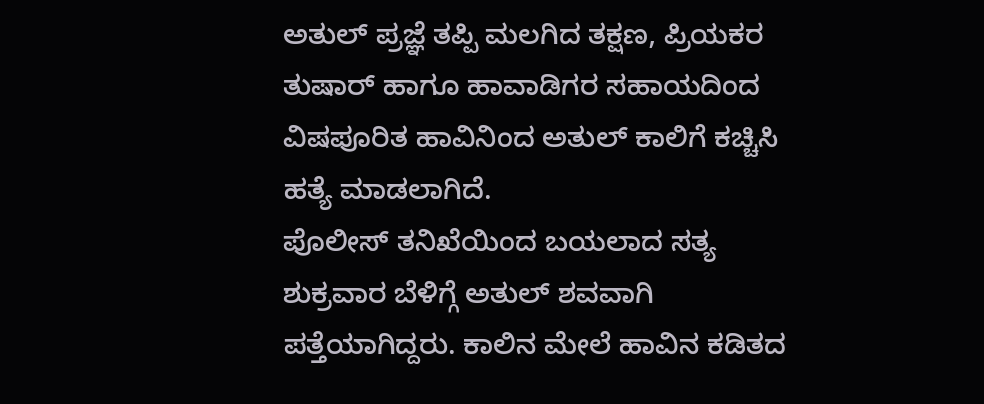ಅತುಲ್ ಪ್ರಜ್ಞೆ ತಪ್ಪಿ ಮಲಗಿದ ತಕ್ಷಣ, ಪ್ರಿಯಕರ ತುಷಾರ್ ಹಾಗೂ ಹಾವಾಡಿಗರ ಸಹಾಯದಿಂದ ವಿಷಪೂರಿತ ಹಾವಿನಿಂದ ಅತುಲ್ ಕಾಲಿಗೆ ಕಚ್ಚಿಸಿ ಹತ್ಯೆ ಮಾಡಲಾಗಿದೆ.
ಪೊಲೀಸ್ ತನಿಖೆಯಿಂದ ಬಯಲಾದ ಸತ್ಯ
ಶುಕ್ರವಾರ ಬೆಳಿಗ್ಗೆ ಅತುಲ್ ಶವವಾಗಿ ಪತ್ತೆಯಾಗಿದ್ದರು. ಕಾಲಿನ ಮೇಲೆ ಹಾವಿನ ಕಡಿತದ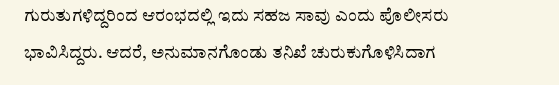ಗುರುತುಗಳಿದ್ದರಿಂದ ಆರಂಭದಲ್ಲಿ ಇದು ಸಹಜ ಸಾವು ಎಂದು ಪೊಲೀಸರು ಭಾವಿಸಿದ್ದರು. ಆದರೆ, ಅನುಮಾನಗೊಂಡು ತನಿಖೆ ಚುರುಕುಗೊಳಿಸಿದಾಗ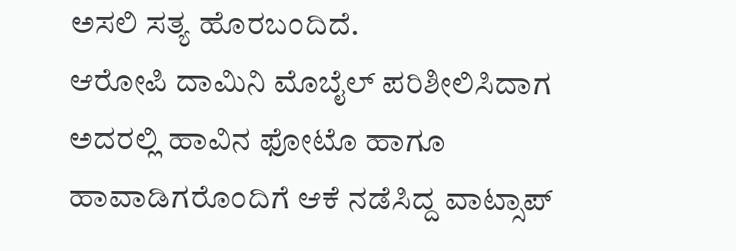ಅಸಲಿ ಸತ್ಯ ಹೊರಬಂದಿದೆ.
ಆರೋಪಿ ದಾಮಿನಿ ಮೊಬೈಲ್ ಪರಿಶೀಲಿಸಿದಾಗ ಅದರಲ್ಲಿ ಹಾವಿನ ಫೋಟೊ ಹಾಗೂ ಹಾವಾಡಿಗರೊಂದಿಗೆ ಆಕೆ ನಡೆಸಿದ್ದ ವಾಟ್ಸಾಪ್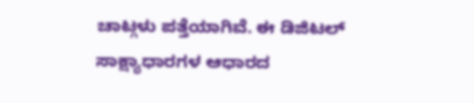ಚಾಟ್ಗಳು ಪತ್ತೆಯಾಗಿವೆ. ಈ ಡಿಜಿಟಲ್ ಸಾಕ್ಷ್ಯಾಧಾರಗಳ ಆಧಾರದ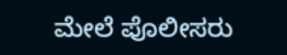ಮೇಲೆ ಪೊಲೀಸರು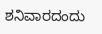ಶನಿವಾರದಂದು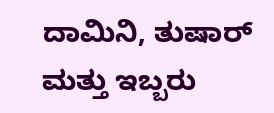ದಾಮಿನಿ, ತುಷಾರ್ ಮತ್ತು ಇಬ್ಬರು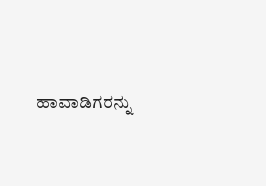ಹಾವಾಡಿಗರನ್ನು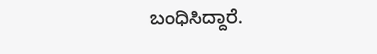ಬಂಧಿಸಿದ್ದಾರೆ.